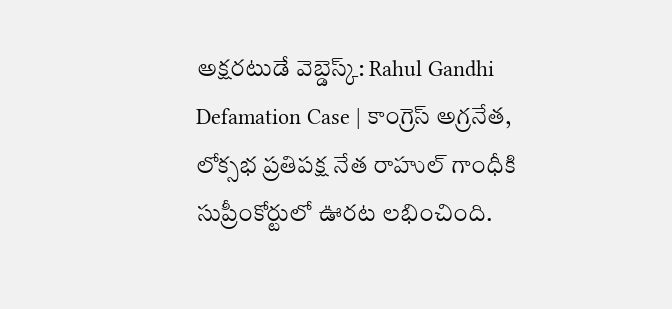అక్షరటుడే వెబ్డెస్క్: Rahul Gandhi Defamation Case | కాంగ్రెస్ అగ్రనేత, లోక్సభ ప్రతిపక్ష నేత రాహుల్ గాంధీకి సుప్రీంకోర్టులో ఊరట లభించింది.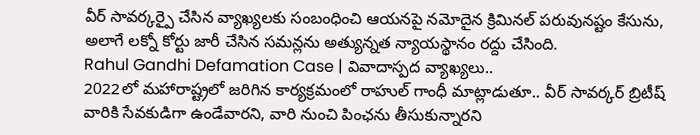వీర్ సావర్కర్పై చేసిన వ్యాఖ్యలకు సంబంధించి ఆయనపై నమోదైన క్రిమినల్ పరువునష్టం కేసును, అలాగే లక్నో కోర్టు జారీ చేసిన సమన్లను అత్యున్నత న్యాయస్థానం రద్దు చేసింది.
Rahul Gandhi Defamation Case | వివాదాస్పద వ్యాఖ్యలు..
2022లో మహారాష్ట్రలో జరిగిన కార్యక్రమంలో రాహుల్ గాంధీ మాట్లాడుతూ.. వీర్ సావర్కర్ బ్రిటీష్ వారికి సేవకుడిగా ఉండేవారని, వారి నుంచి పింఛను తీసుకున్నారని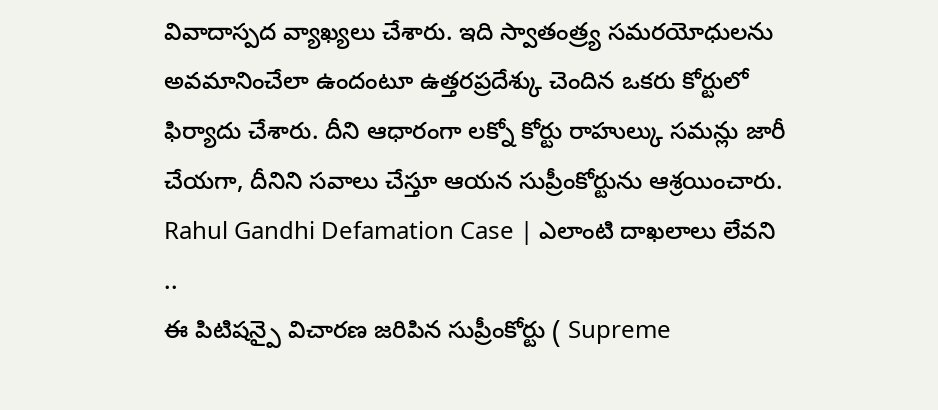వివాదాస్పద వ్యాఖ్యలు చేశారు. ఇది స్వాతంత్ర్య సమరయోధులను అవమానించేలా ఉందంటూ ఉత్తరప్రదేశ్కు చెందిన ఒకరు కోర్టులో ఫిర్యాదు చేశారు. దీని ఆధారంగా లక్నో కోర్టు రాహుల్కు సమన్లు జారీ చేయగా, దీనిని సవాలు చేస్తూ ఆయన సుప్రీంకోర్టును ఆశ్రయించారు.
Rahul Gandhi Defamation Case | ఎలాంటి దాఖలాలు లేవని ..
ఈ పిటిషన్పై విచారణ జరిపిన సుప్రీంకోర్టు ( Supreme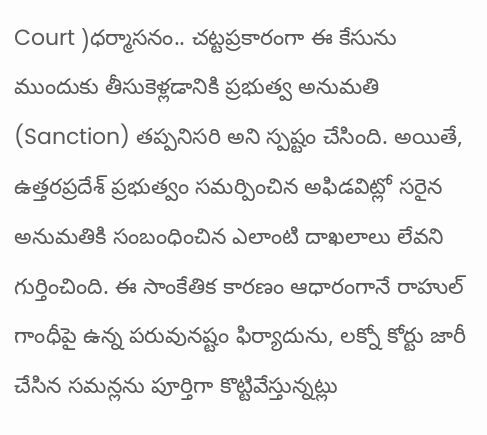Court )ధర్మాసనం.. చట్టప్రకారంగా ఈ కేసును ముందుకు తీసుకెళ్లడానికి ప్రభుత్వ అనుమతి (Sanction) తప్పనిసరి అని స్పష్టం చేసింది. అయితే, ఉత్తరప్రదేశ్ ప్రభుత్వం సమర్పించిన అఫిడవిట్లో సరైన అనుమతికి సంబంధించిన ఎలాంటి దాఖలాలు లేవని గుర్తించింది. ఈ సాంకేతిక కారణం ఆధారంగానే రాహుల్ గాంధీపై ఉన్న పరువునష్టం ఫిర్యాదును, లక్నో కోర్టు జారీ చేసిన సమన్లను పూర్తిగా కొట్టివేస్తున్నట్లు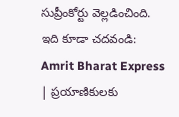సుప్రీంకోర్టు వెల్లడించింది.
ఇది కూడా చదవండి: Amrit Bharat Express | ప్రయాణికులకు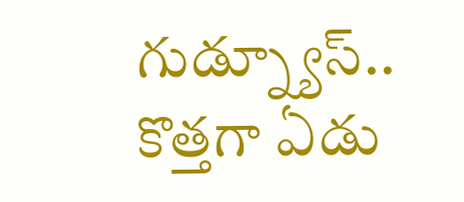గుడ్న్యూస్.. కొత్తగా ఏడు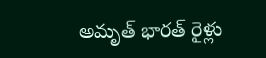అమృత్ భారత్ రైళ్లు